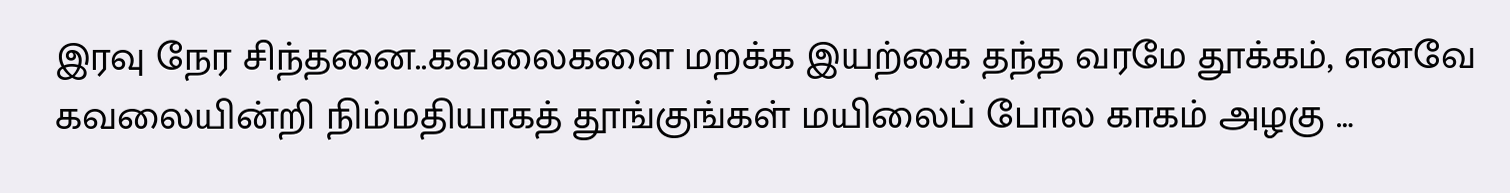இரவு நேர சிந்தனை..கவலைகளை மறக்க இயற்கை தந்த வரமே தூக்கம், எனவே கவலையின்றி நிம்மதியாகத் தூங்குங்கள் மயிலைப் போல காகம் அழகு …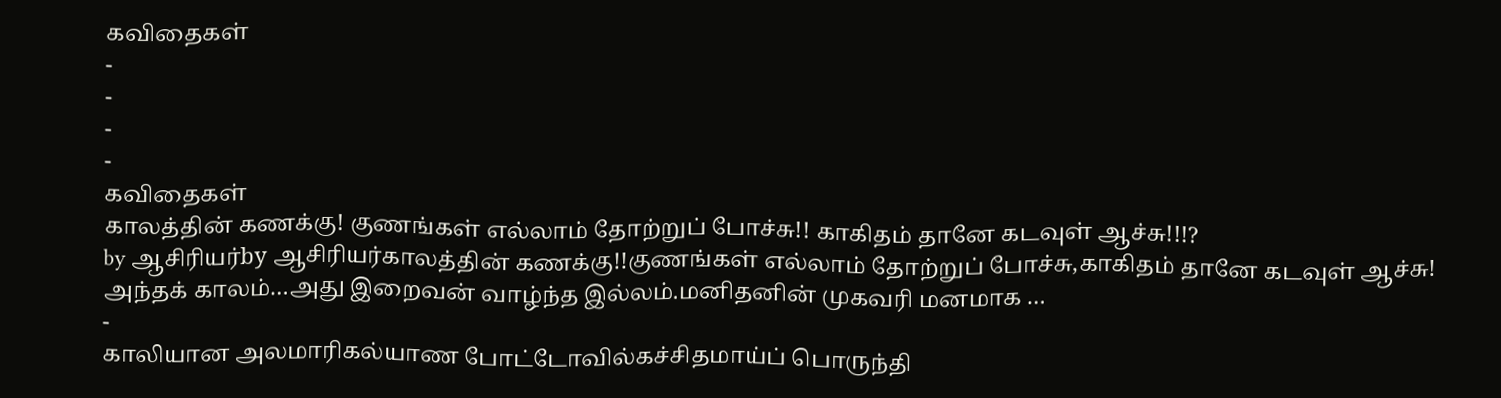கவிதைகள்
-
-
-
-
கவிதைகள்
காலத்தின் கணக்கு! குணங்கள் எல்லாம் தோற்றுப் போச்சு!! காகிதம் தானே கடவுள் ஆச்சு!!!?
by ஆசிரியர்by ஆசிரியர்காலத்தின் கணக்கு!!குணங்கள் எல்லாம் தோற்றுப் போச்சு,காகிதம் தானே கடவுள் ஆச்சு! அந்தக் காலம்…அது இறைவன் வாழ்ந்த இல்லம்.மனிதனின் முகவரி மனமாக …
-
காலியான அலமாரிகல்யாண போட்டோவில்கச்சிதமாய்ப் பொருந்தி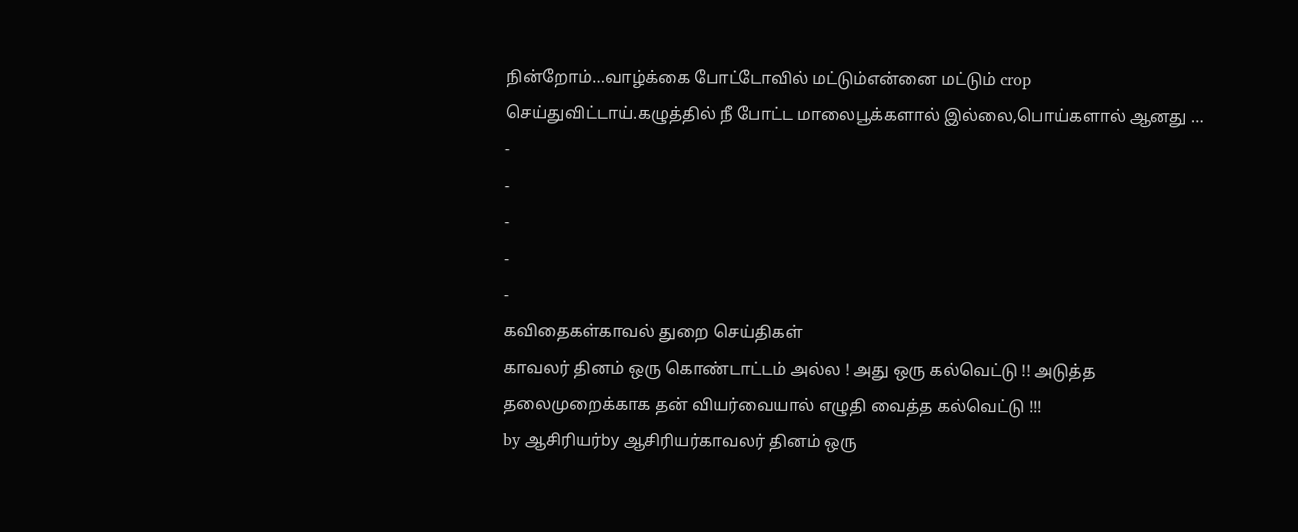நின்றோம்…வாழ்க்கை போட்டோவில் மட்டும்என்னை மட்டும் crop செய்துவிட்டாய்.கழுத்தில் நீ போட்ட மாலைபூக்களால் இல்லை,பொய்களால் ஆனது …
-
-
-
-
-
கவிதைகள்காவல் துறை செய்திகள்
காவலர் தினம் ஒரு கொண்டாட்டம் அல்ல ! அது ஒரு கல்வெட்டு !! அடுத்த தலைமுறைக்காக தன் வியர்வையால் எழுதி வைத்த கல்வெட்டு !!!
by ஆசிரியர்by ஆசிரியர்காவலர் தினம் ஒரு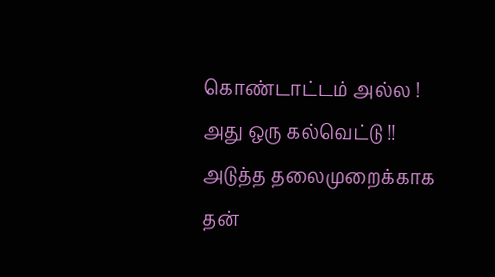கொண்டாட்டம் அல்ல ! அது ஒரு கல்வெட்டு !! அடுத்த தலைமுறைக்காக தன்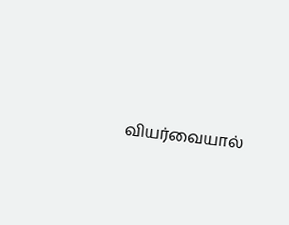வியர்வையால்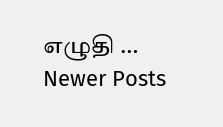எழுதி …
Newer Posts